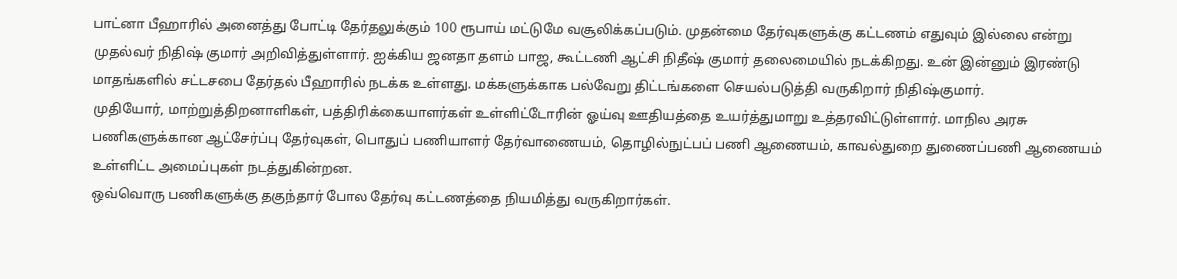பாட்னா பீஹாரில் அனைத்து போட்டி தேர்தலுக்கும் 100 ரூபாய் மட்டுமே வசூலிக்கப்படும். முதன்மை தேர்வுகளுக்கு கட்டணம் எதுவும் இல்லை என்று முதல்வர் நிதிஷ் குமார் அறிவித்துள்ளார். ஐக்கிய ஜனதா தளம் பாஜ, கூட்டணி ஆட்சி நிதீஷ் குமார் தலைமையில் நடக்கிறது. உன் இன்னும் இரண்டு மாதங்களில் சட்டசபை தேர்தல் பீஹாரில் நடக்க உள்ளது. மக்களுக்காக பல்வேறு திட்டங்களை செயல்படுத்தி வருகிறார் நிதிஷ்குமார்.
முதியோர், மாற்றுத்திறனாளிகள், பத்திரிக்கையாளர்கள் உள்ளிட்டோரின் ஓய்வு ஊதியத்தை உயர்த்துமாறு உத்தரவிட்டுள்ளார். மாநில அரசு பணிகளுக்கான ஆட்சேர்ப்பு தேர்வுகள், பொதுப் பணியாளர் தேர்வாணையம், தொழில்நுட்பப் பணி ஆணையம், காவல்துறை துணைப்பணி ஆணையம் உள்ளிட்ட அமைப்புகள் நடத்துகின்றன.
ஒவ்வொரு பணிகளுக்கு தகுந்தார் போல தேர்வு கட்டணத்தை நியமித்து வருகிறார்கள்.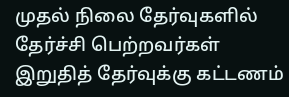முதல் நிலை தேர்வுகளில் தேர்ச்சி பெற்றவர்கள் இறுதித் தேர்வுக்கு கட்டணம்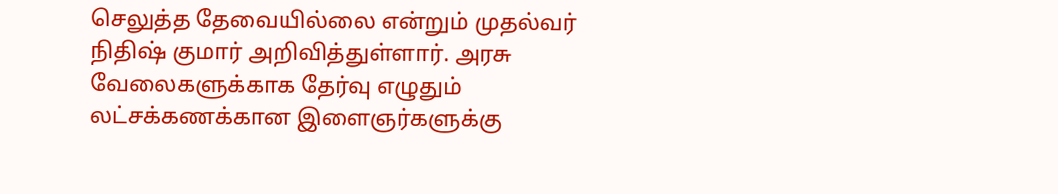செலுத்த தேவையில்லை என்றும் முதல்வர் நிதிஷ் குமார் அறிவித்துள்ளார். அரசு வேலைகளுக்காக தேர்வு எழுதும் லட்சக்கணக்கான இளைஞர்களுக்கு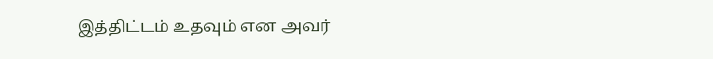இத்திட்டம் உதவும் என அவர்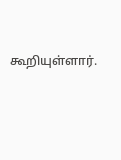கூறியுள்ளார்.